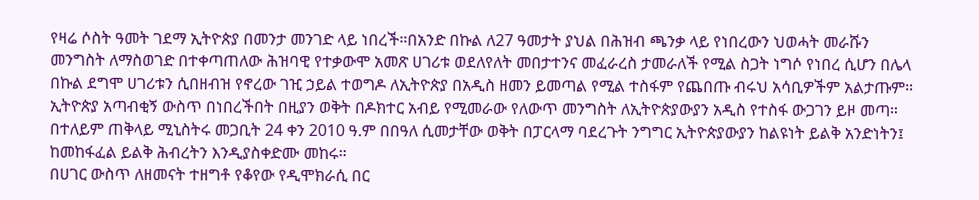የዛሬ ሶስት ዓመት ገደማ ኢትዮጵያ በመንታ መንገድ ላይ ነበረች።በአንድ በኩል ለ27 ዓመታት ያህል በሕዝብ ጫንቃ ላይ የነበረውን ህወሓት መራሹን መንግስት ለማስወገድ በተቀጣጠለው ሕዝባዊ የተቃውሞ አመጽ ሀገሪቱ ወደለየለት መበታተንና መፈራረስ ታመራለች የሚል ስጋት ነግሶ የነበረ ሲሆን በሌላ በኩል ደግሞ ሀገሪቱን ሲበዘብዝ የኖረው ገዢ ኃይል ተወግዶ ለኢትዮጵያ በአዲስ ዘመን ይመጣል የሚል ተስፋም የጨበጡ ብሩህ አሳቢዎችም አልታጡም።
ኢትዮጵያ አጣብቂኝ ውስጥ በነበረችበት በዚያን ወቅት በዶክተር አብይ የሚመራው የለውጥ መንግስት ለኢትዮጵያውያን አዲስ የተስፋ ውጋገን ይዞ መጣ። በተለይም ጠቅላይ ሚኒስትሩ መጋቢት 24 ቀን 2010 ዓ.ም በበዓለ ሲመታቸው ወቅት በፓርላማ ባደረጉት ንግግር ኢትዮጵያውያን ከልዩነት ይልቅ አንድነትን፤ ከመከፋፈል ይልቅ ሕብረትን እንዲያስቀድሙ መከሩ።
በሀገር ውስጥ ለዘመናት ተዘግቶ የቆየው የዲሞክራሲ በር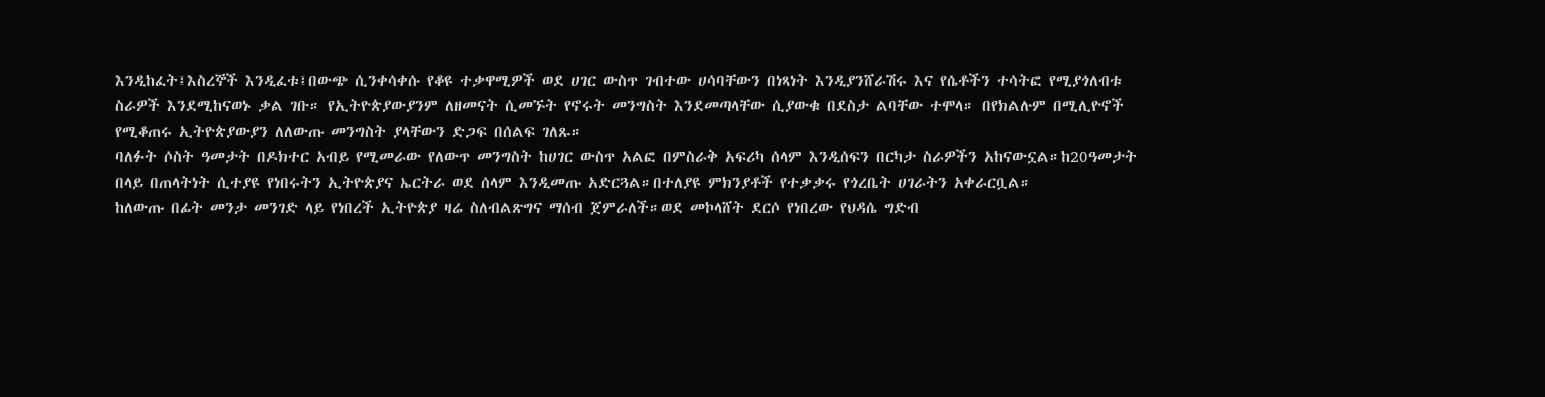እንዲከፈት፤እስረኞች እንዲፈቱ፤በውጭ ሲንቀሳቀሱ የቆዩ ተቃዋሚዎች ወደ ሀገር ውስጥ ገብተው ሀሳባቸውን በነጻነት እንዲያንሸራሽሩ እና የሴቶችን ተሳትፎ የሚያጎለብቱ ስራዎች እንደሚከናወኑ ቃል ገቡ። የኢትዮጵያውያንም ለዘመናት ሲመኙት የኖሩት መንግስት እንደመጣላቸው ሲያውቁ በደስታ ልባቸው ተሞላ። በየክልሉም በሚሊዮኖች የሚቆጠሩ ኢትዮጵያውያን ለለውጡ መንግስት ያላቸውን ድጋፍ በሰልፍ ገለጹ።
ባለፉት ሶስት ዓመታት በዶክተር አብይ የሚመራው የለውጥ መንግስት ከሀገር ውስጥ አልፎ በምስራቅ አፍሪካ ሰላም እንዲሰፍን በርካታ ስራዎችን አከናውኗል።ከ20ዓመታት በላይ በጠላትነት ሲተያዩ የነበሩትን ኢትዮጵያና ኤርትራ ወደ ሰላም እንዲመጡ አድርጓል።በተለያዩ ምክንያቶች የተቃቃሩ የጎረቤት ሀገራትን አቀራርቧል።
ከለውጡ በፊት መንታ መንገድ ላይ የነበረች ኢትዮጵያ ዛሬ ስለብልጽግና ማሰብ ጀምራለች።ወደ መኮላሸት ደርሶ የነበረው የህዳሴ ግድብ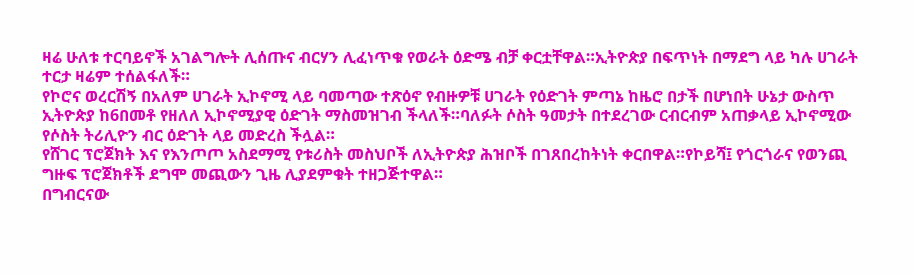ዛሬ ሁለቱ ተርባይኖች አገልግሎት ሊሰጡና ብርሃን ሊፈነጥቁ የወራት ዕድሜ ብቻ ቀርቷቸዋል።ኢትዮጵያ በፍጥነት በማደግ ላይ ካሉ ሀገራት ተርታ ዛሬም ተሰልፋለች።
የኮሮና ወረርሽኝ በአለም ሀገራት ኢኮኖሚ ላይ ባመጣው ተጽዕኖ የብዙዎቹ ሀገራት የዕድገት ምጣኔ ከዜሮ በታች በሆነበት ሁኔታ ውስጥ ኢትዮጵያ ከ6በመቶ የዘለለ ኢኮኖሚያዊ ዕድገት ማስመዝገብ ችላለች።ባለፉት ሶስት ዓመታት በተደረገው ርብርብም አጠቃላይ ኢኮኖሚው የሶስት ትሪሊዮን ብር ዕድገት ላይ መድረስ ችሏል።
የሸገር ፕሮጀክት እና የእንጦጦ አስደማሚ የቱሪስት መስህቦች ለኢትዮጵያ ሕዝቦች በገጸበረከትነት ቀርበዋል።የኮይሻ፤ የጎርጎራና የወንጪ ግዙፍ ፕሮጀክቶች ደግሞ መጪውን ጊዜ ሊያደምቁት ተዘጋጅተዋል።
በግብርናው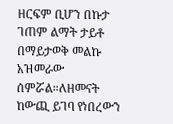ዘርፍም ቢሆን በኩታ ገጠም ልማት ታይቶ በማይታወቅ መልኩ አዝመራው ሰምሯል።ለዘመናት ከውጪ ይገባ የነበረውን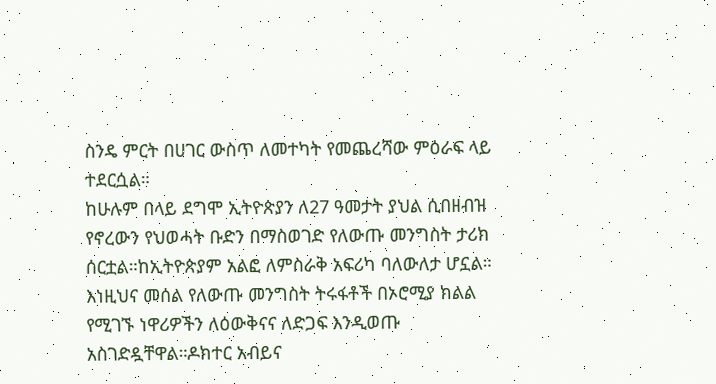ስንዴ ምርት በሀገር ውስጥ ለመተካት የመጨረሻው ምዕራፍ ላይ ተደርሷል።
ከሁሉም በላይ ደግሞ ኢትዮጵያን ለ27 ዓመታት ያህል ሲበዘብዝ የኖረውን የህወሓት ቡድን በማስወገድ የለውጡ መንግስት ታሪክ ሰርቷል።ከኢትዮጵያም አልፎ ለምስራቅ አፍሪካ ባለውለታ ሆኗል።
እነዚህና መሰል የለውጡ መንግስት ትሩፋቶች በኦሮሚያ ክልል የሚገኙ ነዋሪዎችን ለዕውቅናና ለድጋፍ እንዲወጡ አስገድዷቸዋል።ዶክተር አብይና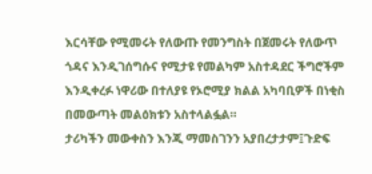እርሳቸው የሚመሩት የለውጡ የመንግስት በጀመሩት የለውጥ ጎዳና እንዲገሰግሱና የሚታዩ የመልካም አስተዳደር ችግሮችም እንዲቀረፉ ነዋሪው በተለያዩ የኦሮሚያ ክልል አካባቢዎች በነቂስ በመውጣት መልዕክቱን አስተላልፏል።
ታሪካችን መውቀስን እንጂ ማመስገንን አያበረታታም፤ጉድፍ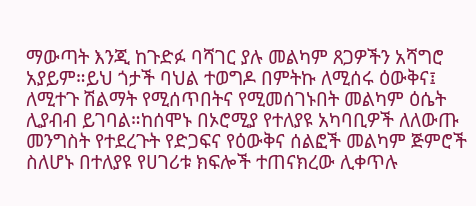ማውጣት እንጂ ከጉድፉ ባሻገር ያሉ መልካም ጸጋዎችን አሻግሮ አያይም።ይህ ጎታች ባህል ተወግዶ በምትኩ ለሚሰሩ ዕውቅና፤ ለሚተጉ ሽልማት የሚሰጥበትና የሚመሰገኑበት መልካም ዕሴት ሊያብብ ይገባል።ከሰሞኑ በኦሮሚያ የተለያዩ አካባቢዎች ለለውጡ መንግስት የተደረጉት የድጋፍና የዕውቅና ሰልፎች መልካም ጅምሮች ስለሆኑ በተለያዩ የሀገሪቱ ክፍሎች ተጠናክረው ሊቀጥሉ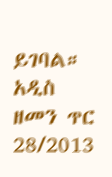ይገባል።
አዲስ ዘመን ጥር 28/2013